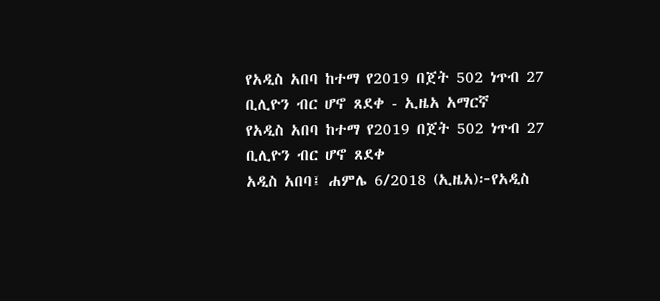የአዲስ አበባ ከተማ የ2019 በጀት 502 ነጥብ 27 ቢሊዮን ብር ሆኖ ጸደቀ - ኢዜአ አማርኛ
የአዲስ አበባ ከተማ የ2019 በጀት 502 ነጥብ 27 ቢሊዮን ብር ሆኖ ጸደቀ
አዲስ አበባ፤ ሐምሌ 6/2018 (ኢዜአ)፦የአዲስ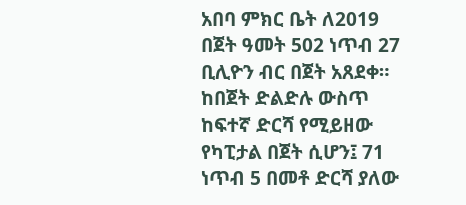አበባ ምክር ቤት ለ2019 በጀት ዓመት 502 ነጥብ 27 ቢሊዮን ብር በጀት አጸደቀ።
ከበጀት ድልድሉ ውስጥ ከፍተኛ ድርሻ የሚይዘው የካፒታል በጀት ሲሆን፤ 71 ነጥብ 5 በመቶ ድርሻ ያለው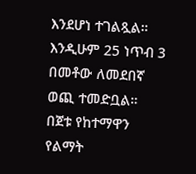እንደሆነ ተገልጿል።
እንዲሁም 25 ነጥብ 3 በመቶው ለመደበኛ ወጪ ተመድቧል።
በጀቱ የከተማዋን የልማት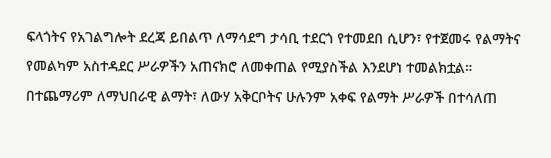ፍላጎትና የአገልግሎት ደረጃ ይበልጥ ለማሳደግ ታሳቢ ተደርጎ የተመደበ ሲሆን፣ የተጀመሩ የልማትና የመልካም አስተዳደር ሥራዎችን አጠናክሮ ለመቀጠል የሚያስችል እንደሆነ ተመልክቷል።
በተጨማሪም ለማህበራዊ ልማት፣ ለውሃ አቅርቦትና ሁሉንም አቀፍ የልማት ሥራዎች በተሳለጠ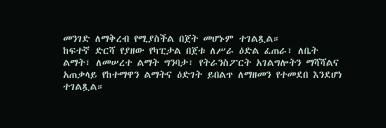መንገድ ለማቅረብ የሚያስችል በጀት መሆኑም ተገልጿል።
ከፍተኛ ድርሻ የያዘው የካፒታል በጀቱ ለሥራ ዕድል ፈጠራ፣ ለቤት ልማት፣ ለመሠረተ ልማት ግንባታ፣ የትራንስፖርት አገልግሎትን ማሻሻልና አጠቃላይ የከተማዋን ልማትና ዕድገት ይበልጥ ለማዘመን የተመደበ እንደሆነ ተገልጿል።